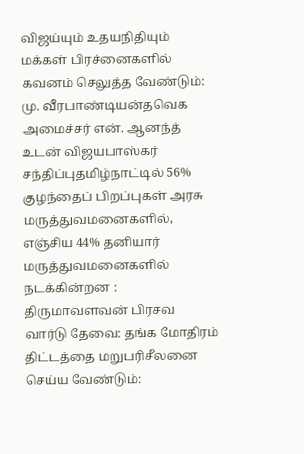விஜய்யும் உதயநிதியும் மக்கள் பிரச்னைகளில் கவனம் செலுத்த வேண்டும்: மு. வீரபாண்டியன்தவெக அமைச்சர் என். ஆனந்த் உடன் விஜயபாஸ்கர் சந்திப்புதமிழ்நாட்டில் 56% குழந்தைப் பிறப்புகள் அரசு மருத்துவமனைகளில், எஞ்சிய 44% தனியார் மருத்துவமனைகளில் நடக்கின்றன : திருமாவளவன் பிரசவ வார்டு தேவை: தங்க மோதிரம் திட்டத்தை மறுபரிசீலனை செய்ய வேண்டும்: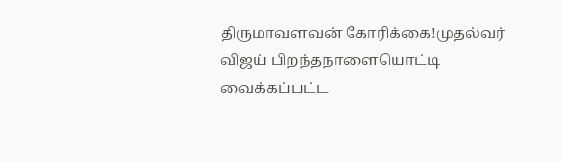திருமாவளவன் கோரிக்கை!முதல்வர் விஜய் பிறந்தநாளையொட்டி வைக்கப்பட்ட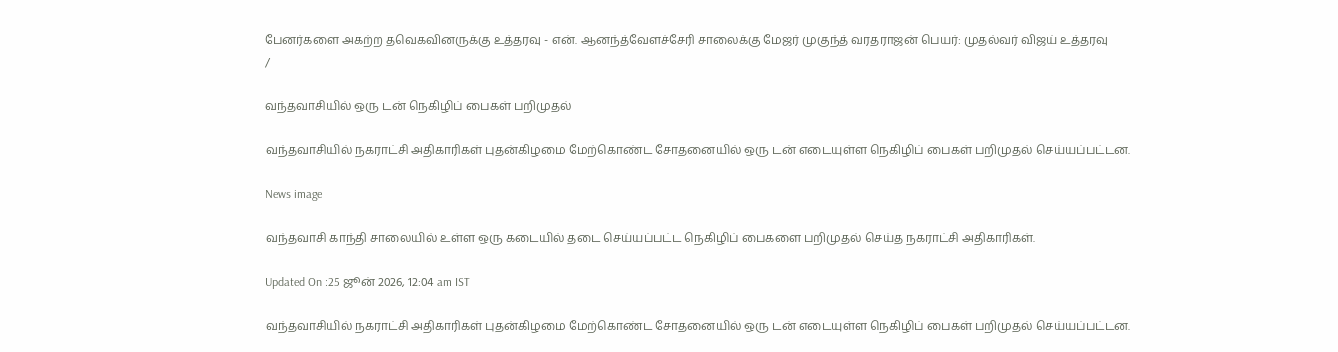பேனர்களை அகற்ற தவெகவினருக்கு உத்தரவு - என். ஆனந்த்வேளச்சேரி சாலைக்கு மேஜர் முகுந்த் வரதராஜன் பெயர்: முதல்வர் விஜய் உத்தரவு
/

வந்தவாசியில் ஒரு டன் நெகிழிப் பைகள் பறிமுதல்

வந்தவாசியில் நகராட்சி அதிகாரிகள் புதன்கிழமை மேற்கொண்ட சோதனையில் ஒரு டன் எடையுள்ள நெகிழிப் பைகள் பறிமுதல் செய்யப்பட்டன.

News image

வந்தவாசி காந்தி சாலையில் உள்ள ஒரு கடையில் தடை செய்யப்பட்ட நெகிழிப் பைகளை பறிமுதல் செய்த நகராட்சி அதிகாரிகள்.

Updated On :25 ஜூன் 2026, 12:04 am IST

வந்தவாசியில் நகராட்சி அதிகாரிகள் புதன்கிழமை மேற்கொண்ட சோதனையில் ஒரு டன் எடையுள்ள நெகிழிப் பைகள் பறிமுதல் செய்யப்பட்டன.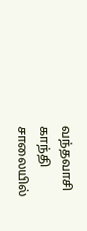வந்தவாசி காந்தி சாலையில்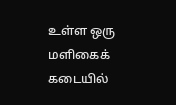உள்ள ஒரு மளிகைக் கடையில்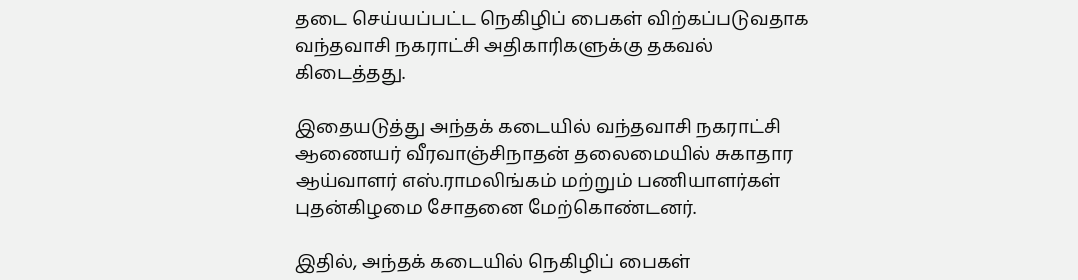தடை செய்யப்பட்ட நெகிழிப் பைகள் விற்கப்படுவதாக வந்தவாசி நகராட்சி அதிகாரிகளுக்கு தகவல் கிடைத்தது.

இதையடுத்து அந்தக் கடையில் வந்தவாசி நகராட்சி ஆணையர் வீரவாஞ்சிநாதன் தலைமையில் சுகாதார ஆய்வாளர் எஸ்.ராமலிங்கம் மற்றும் பணியாளர்கள் புதன்கிழமை சோதனை மேற்கொண்டனர்.

இதில், அந்தக் கடையில் நெகிழிப் பைகள்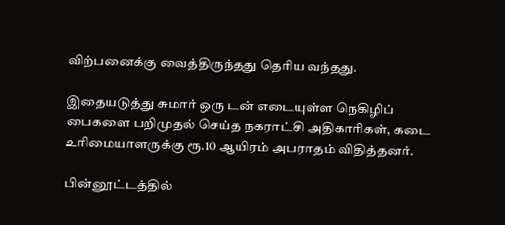விற்பனைக்கு வைத்திருந்தது தெரிய வந்தது.

இதையடுத்து சுமார் ஒரு டன் எடையுள்ள நெகிழிப் பைகளை பறிமுதல் செய்த நகராட்சி அதிகாரிகள், கடை உரிமையாளருக்கு ரூ.10 ஆயிரம் அபராதம் விதித்தனர்.

பின்னூட்டத்தில்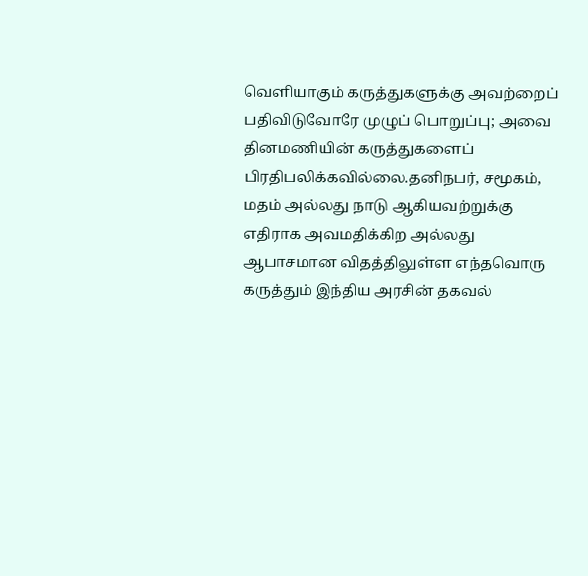வெளியாகும் கருத்துகளுக்கு அவற்றைப் பதிவிடுவோரே முழுப் பொறுப்பு; அவை தினமணியின் கருத்துகளைப் பிரதிபலிக்கவில்லை.தனிநபர், சமூகம், மதம் அல்லது நாடு ஆகியவற்றுக்கு எதிராக அவமதிக்கிற அல்லது ஆபாசமான விதத்திலுள்ள எந்தவொரு கருத்தும் இந்திய அரசின் தகவல்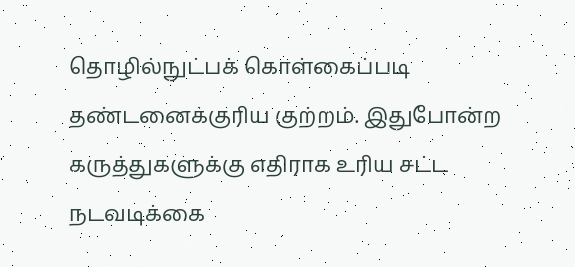தொழில்நுட்பக் கொள்கைப்படி தண்டனைக்குரிய குற்றம். இதுபோன்ற கருத்துகளுக்கு எதிராக உரிய சட்ட நடவடிக்கை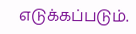எடுக்கப்படும்.